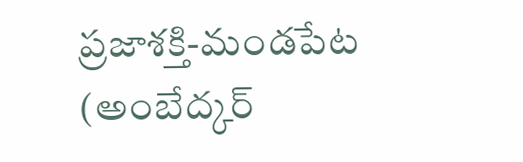ప్రజాశక్తి-మండపేట (అంబేద్కర్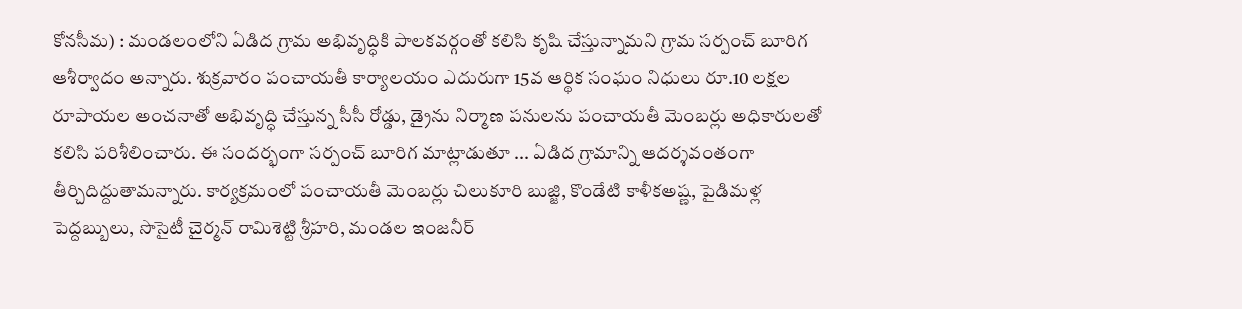కోనసీమ) : మండలంలోని ఏడిద గ్రామ అభివృద్ధికి పాలకవర్గంతో కలిసి కృషి చేస్తున్నామని గ్రామ సర్పంచ్ బూరిగ ఆశీర్వాదం అన్నారు. శుక్రవారం పంచాయతీ కార్యాలయం ఎదురుగా 15వ ఆర్థిక సంఘం నిధులు రూ.10 లక్షల రూపాయల అంచనాతో అభివృద్ధి చేస్తున్న సీసీ రోడ్డు, డ్రైను నిర్మాణ పనులను పంచాయతీ మెంబర్లు అధికారులతో కలిసి పరిశీలించారు. ఈ సందర్భంగా సర్పంచ్ బూరిగ మాట్లాడుతూ ... ఏడిద గ్రామాన్ని ఆదర్శవంతంగా తీర్చిదిద్దుతామన్నారు. కార్యక్రమంలో పంచాయతీ మెంబర్లు చిలుకూరి బుజ్జి, కొండేటి కాళీకఅష్ణ, పైడిమళ్ల పెద్దబ్బులు, సొసైటీ చైర్మన్ రామిశెట్టి శ్రీహరి, మండల ఇంజనీర్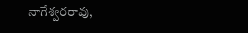నాగేశ్వరరావు,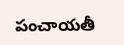పంచాయతీ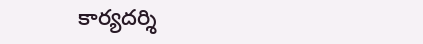కార్యదర్శి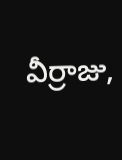వీర్రాజు,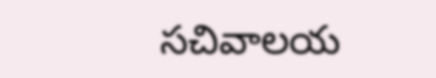సచివాలయ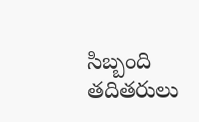సిబ్బంది తదితరులు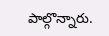పాల్గొన్నారు.